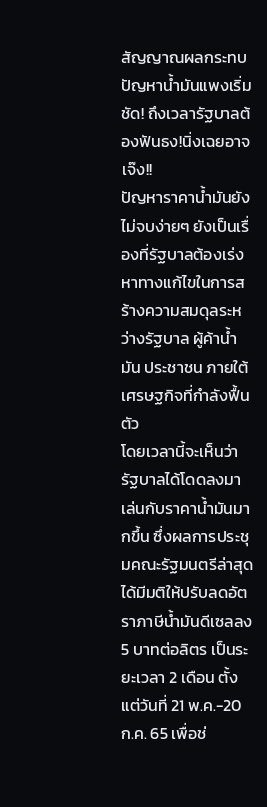สัญญาณผลกระทบปัญหาน้ำมันแพงเริ่มชัด! ถึงเวลารัฐบาลต้องฟันธง!นิ่งเฉยอาจเจ๊ง!!
ปัญหาราคาน้ำมันยังไม่จบง่ายๆ ยังเป็นเรื่องที่รัฐบาลต้องเร่งหาทางแก้ไขในการสร้างความสมดุลระหว่างรัฐบาล ผู้ค้าน้ำมัน ประชาชน ภายใต้เศรษฐกิจที่กำลังฟื้นตัว
โดยเวลานี้จะเห็นว่ารัฐบาลได้โดดลงมาเล่นกับราคาน้ำมันมากขึ้น ซึ่งผลการประชุมคณะรัฐมนตรีล่าสุด ได้มีมติให้ปรับลดอัตราภาษีน้ำมันดีเซลลง 5 บาทต่อลิตร เป็นระยะเวลา 2 เดือน ตั้งแต่วันที่ 21 พ.ค.-20 ก.ค. 65 เพื่อช่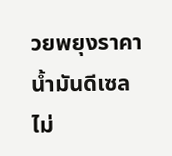วยพยุงราคาน้ำมันดีเซลไม่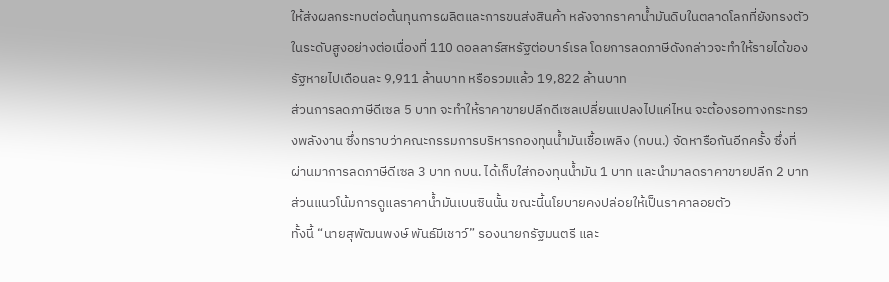ให้ส่งผลกระทบต่อต้นทุนการผลิตและการขนส่งสินค้า หลังจากราคาน้ำมันดิบในตลาดโลกที่ยังทรงตัวในระดับสูงอย่างต่อเนื่องที่ 110 ดอลลาร์สหรัฐต่อบาร์เรล โดยการลดภาษีดังกล่าวจะทำให้รายได้ของรัฐหายไปเดือนละ 9,911 ล้านบาท หรือรวมแล้ว 19,822 ล้านบาท
ส่วนการลดภาษีดีเซล 5 บาท จะทำให้ราคาขายปลีกดีเซลเปลี่ยนแปลงไปแค่ไหน จะต้องรอทางกระทรวงพลังงาน ซึ่งทราบว่าคณะกรรมการบริหารกองทุนน้ำมันเชื้อเพลิง (กบน.) จัดหารือกันอีกครั้ง ซึ่งที่ผ่านมาการลดภาษีดีเซล 3 บาท กบน. ได้เก็บใส่กองทุนน้ำมัน 1 บาท และนำมาลดราคาขายปลีก 2 บาท ส่วนแนวโน้มการดูแลราคาน้ำมันเบนซินนั้น ขณะนี้นโยบายคงปล่อยให้เป็นราคาลอยตัว
ทั้งนี้ “นายสุพัฒนพงษ์ พันธ์มีเชาว์” รองนายกรัฐมนตรี และ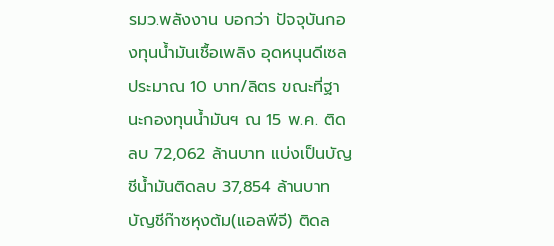รมว.พลังงาน บอกว่า ปัจจุบันกองทุนน้ำมันเชื้อเพลิง อุดหนุนดีเซลประมาณ 10 บาท/ลิตร ขณะที่ฐานะกองทุนน้ำมันฯ ณ 15 พ.ค. ติดลบ 72,062 ล้านบาท แบ่งเป็นบัญชีน้ำมันติดลบ 37,854 ล้านบาท บัญชีก๊าซหุงต้ม(แอลพีจี) ติดล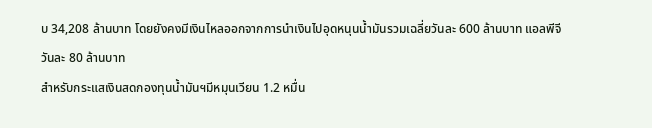บ 34,208 ล้านบาท โดยยังคงมีเงินไหลออกจากการนำเงินไปอุดหนุนน้ำมันรวมเฉลี่ยวันละ 600 ล้านบาท แอลพีจีวันละ 80 ล้านบาท
สำหรับกระแสเงินสดกองทุนน้ำมันฯมีหมุนเวียน 1.2 หมื่น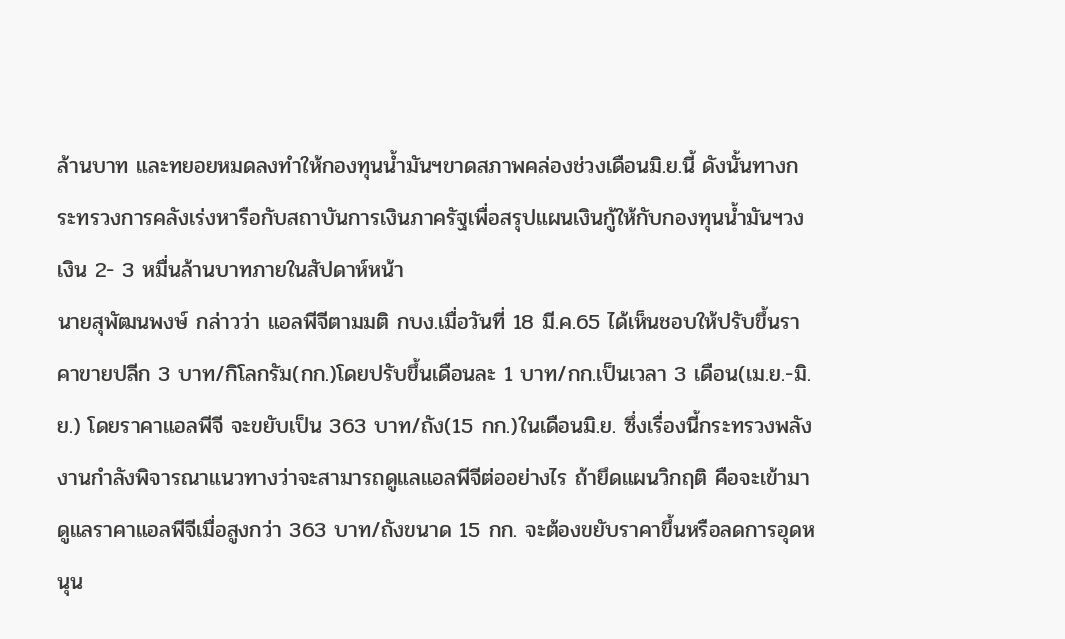ล้านบาท และทยอยหมดลงทำให้กองทุนน้ำมันฯขาดสภาพคล่องช่วงเดือนมิ.ย.นี้ ดังนั้นทางกระทรวงการคลังเร่งหารือกับสถาบันการเงินภาครัฐเพื่อสรุปแผนเงินกู้ให้กับกองทุนน้ำมันฯวงเงิน 2- 3 หมื่นล้านบาทภายในสัปดาห์หน้า
นายสุพัฒนพงษ์ กล่าวว่า แอลพีจีตามมติ กบง.เมื่อวันที่ 18 มี.ค.65 ได้เห็นชอบให้ปรับขึ้นราคาขายปลีก 3 บาท/กิโลกรัม(กก.)โดยปรับขึ้นเดือนละ 1 บาท/กก.เป็นเวลา 3 เดือน(เม.ย.-มิ.ย.) โดยราคาแอลพีจี จะขยับเป็น 363 บาท/ถัง(15 กก.)ในเดือนมิ.ย. ซึ่งเรื่องนี้กระทรวงพลังงานกำลังพิจารณาแนวทางว่าจะสามารถดูแลแอลพีจีต่ออย่างไร ถ้ายึดแผนวิกฤติ คือจะเข้ามาดูแลราคาแอลพีจีเมื่อสูงกว่า 363 บาท/ถังขนาด 15 กก. จะต้องขยับราคาขึ้นหรือลดการอุดหนุน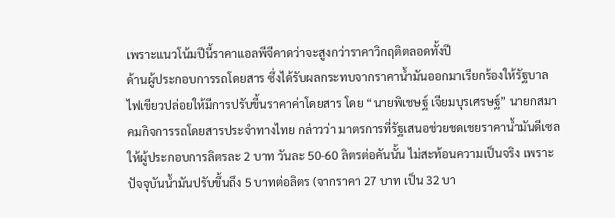เพราะแนวโน้มปีนี้ราคาแอลพีจีคาดว่าจะสูงกว่าราคาวิกฤติตลอดทั้งปี
ด้านผู้ประกอบการรถโดยสาร ซึ่งได้รับผลกระทบจากราคาน้ำมันออกมาเรียกร้องให้รัฐบาลไฟเขียวปล่อยให้มีการปรับขี้นราคาค่าโดยสาร โดย “นายพิเชษฐ์ เจียมบุรเศรษฐ์” นายกสมาคมกิจการรถโดยสารประจำทางไทย กล่าวว่า มาตรการที่รัฐเสนอช่วยชดเชยราคาน้ำมันดีเซลให้ผู้ประกอบการลิตรละ 2 บาท วันละ 50-60 ลิตรต่อคันนั้น ไม่สะท้อนความเป็นจริง เพราะปัจจุบันน้ำมันปรับขึ้นถึง 5 บาทต่อลิตร (จากราคา 27 บาท เป็น 32 บา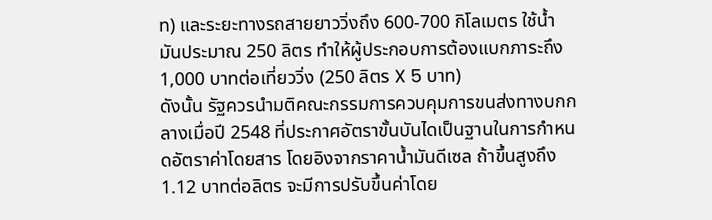ท) และระยะทางรถสายยาววิ่งถึง 600-700 กิโลเมตร ใช้น้ำมันประมาณ 250 ลิตร ทำให้ผู้ประกอบการต้องแบกภาระถึง 1,000 บาทต่อเที่ยววิ่ง (250 ลิตร X 5 บาท)
ดังนั้น รัฐควรนำมติคณะกรรมการควบคุมการขนส่งทางบกกลางเมื่อปี 2548 ที่ประกาศอัตราขั้นบันไดเป็นฐานในการกำหนดอัตราค่าโดยสาร โดยอิงจากราคาน้ำมันดีเซล ถ้าขึ้นสูงถึง 1.12 บาทต่อลิตร จะมีการปรับขึ้นค่าโดย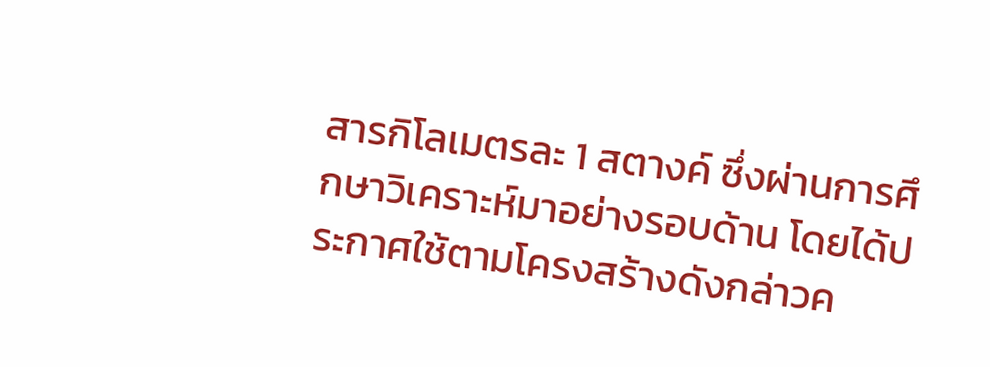สารกิโลเมตรละ 1 สตางค์ ซึ่งผ่านการศึกษาวิเคราะห์มาอย่างรอบด้าน โดยได้ประกาศใช้ตามโครงสร้างดังกล่าวค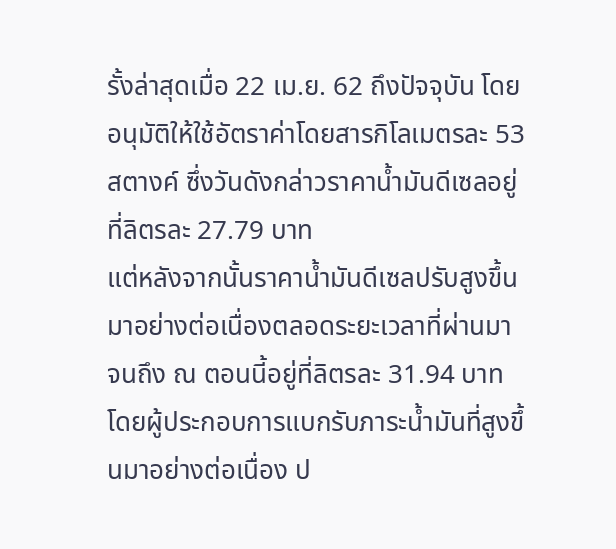รั้งล่าสุดเมื่อ 22 เม.ย. 62 ถึงปัจจุบัน โดยอนุมัติให้ใช้อัตราค่าโดยสารกิโลเมตรละ 53 สตางค์ ซึ่งวันดังกล่าวราคาน้ำมันดีเซลอยู่ที่ลิตรละ 27.79 บาท
แต่หลังจากนั้นราคาน้ำมันดีเซลปรับสูงขึ้นมาอย่างต่อเนื่องตลอดระยะเวลาที่ผ่านมา จนถึง ณ ตอนนี้อยู่ที่ลิตรละ 31.94 บาท โดยผู้ประกอบการแบกรับภาระน้ำมันที่สูงขึ้นมาอย่างต่อเนื่อง ป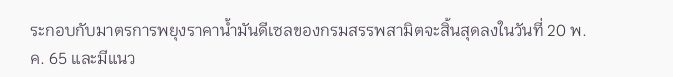ระกอบกับมาตรการพยุงราคาน้ำมันดีเซลของกรมสรรพสามิตจะสิ้นสุดลงในวันที่ 20 พ.ค. 65 และมีแนว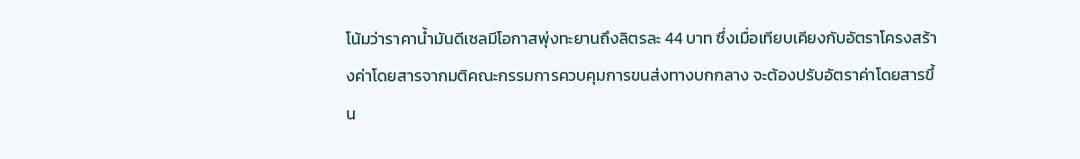โน้มว่าราคาน้ำมันดีเซลมีโอกาสพุ่งทะยานถึงลิตรละ 44 บาท ซึ่งเมื่อเทียบเคียงกับอัตราโครงสร้างค่าโดยสารจากมติคณะกรรมการควบคุมการขนส่งทางบกกลาง จะต้องปรับอัตราค่าโดยสารขึ้น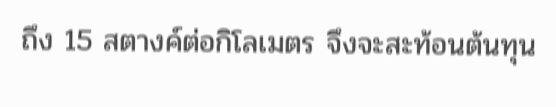ถึง 15 สตางค์ต่อกิโลเมตร จึงจะสะท้อนต้นทุน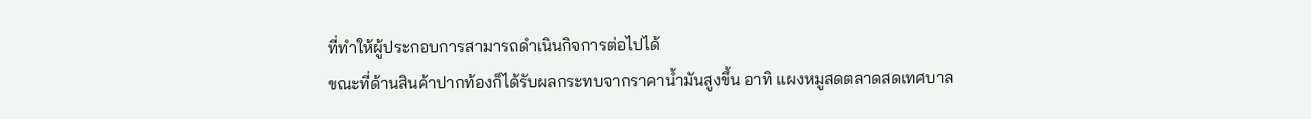ที่ทำให้ผู้ประกอบการสามารถดำเนินกิจการต่อไปได้
ขณะที่ด้านสินค้าปากท้องก็ได้รับผลกระทบจากราคาน้ำมันสูงขึ้น อาทิ แผงหมูสดตลาดสดเทศบาล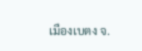เมืองเบตง จ.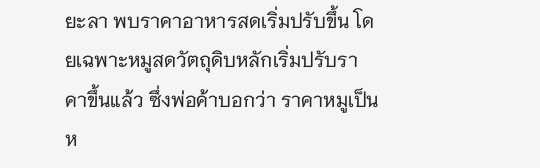ยะลา พบราคาอาหารสดเริ่มปรับขึ้น โดยเฉพาะหมูสดวัตถุดิบหลักเริ่มปรับราคาขึ้นแล้ว ซึ่งพ่อค้าบอกว่า ราคาหมูเป็นห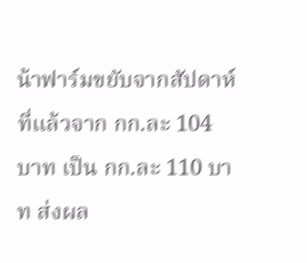น้าฟาร์มขยับจากสัปดาห์ที่แล้วจาก กก.ละ 104 บาท เป็น กก.ละ 110 บาท ส่งผล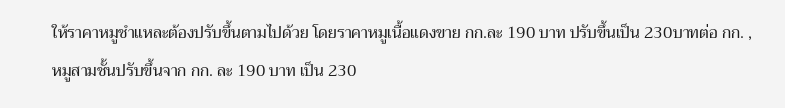ให้ราคาหมูชำแหละต้องปรับขึ้นตามไปด้วย โดยราคาหมูเนื้อแดงขาย กก.ละ 190 บาท ปรับขึ้นเป็น 230บาทต่อ กก. ,หมูสามชั้นปรับขึ้นจาก กก. ละ 190 บาท เป็น 230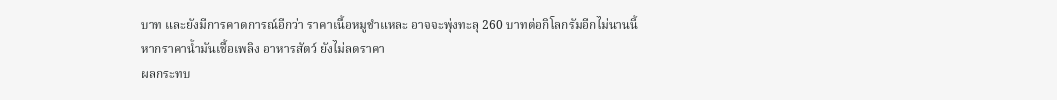บาท และยังมีการคาดการณ์อีกว่า ราคาเนื้อหมูชำแหละ อาจจะพุ่งทะลุ 260 บาทต่อกิโลกรัมอีกไม่นานนี้ หากราคาน้ำมันเชื้อเพลิง อาหารสัตว์ ยังไม่ลดราคา
ผลกระทบ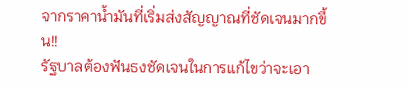จากราคาน้ำมันที่เริ่มส่งสัญญาณที่ชัดเจนมากขึ้น!!
รัฐบาลต้องฟันธงชัดเจนในการแก้ไขว่าจะเอา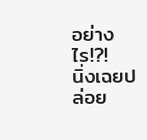อย่างไร!?!
นิ่งเฉยปล่อย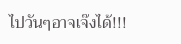ไปวันๆอาจเจ๊งได้!!!